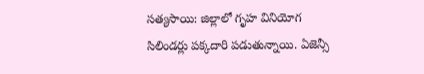సత్యసాయి: జిల్లాలో గృహ వినియోగ సిలిండర్లు పక్కదారి పడుతున్నాయి. ఏజెన్సీ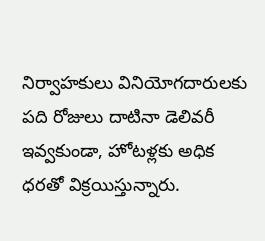నిర్వాహకులు వినియోగదారులకు పది రోజులు దాటినా డెలివరీ ఇవ్వకుండా, హోటళ్లకు అధిక ధరతో విక్రయిస్తున్నారు.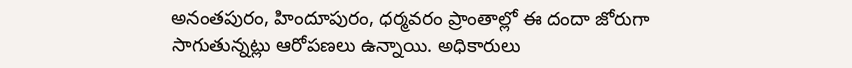అనంతపురం, హిందూపురం, ధర్మవరం ప్రాంతాల్లో ఈ దందా జోరుగా సాగుతున్నట్లు ఆరోపణలు ఉన్నాయి. అధికారులు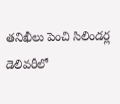తనిఖీలు పెంచి సిలిండర్ల డెలివరీలో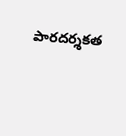పారదర్శకత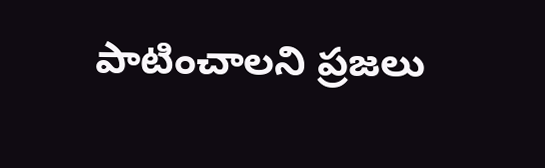పాటించాలని ప్రజలు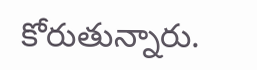కోరుతున్నారు.